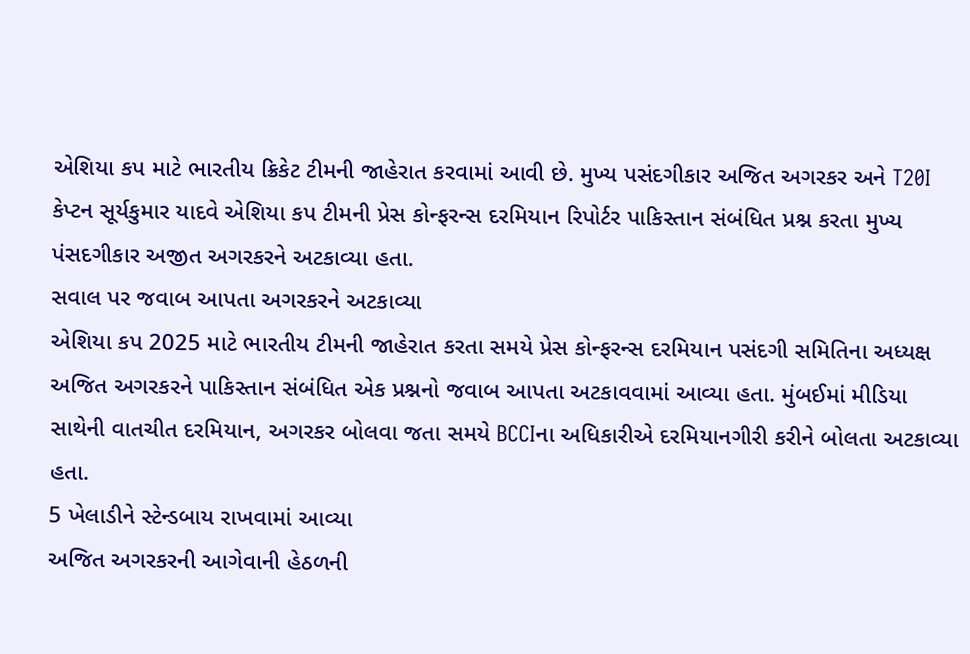એશિયા કપ માટે ભારતીય ક્રિકેટ ટીમની જાહેરાત કરવામાં આવી છે. મુખ્ય પસંદગીકાર અજિત અગરકર અને T20I કેપ્ટન સૂર્યકુમાર યાદવે એશિયા કપ ટીમની પ્રેસ કોન્ફરન્સ દરમિયાન રિપોર્ટર પાકિસ્તાન સંબંધિત પ્રશ્ન કરતા મુખ્ય પંસદગીકાર અજીત અગરકરને અટકાવ્યા હતા.
સવાલ પર જવાબ આપતા અગરકરને અટકાવ્યા
એશિયા કપ 2025 માટે ભારતીય ટીમની જાહેરાત કરતા સમયે પ્રેસ કોન્ફરન્સ દરમિયાન પસંદગી સમિતિના અધ્યક્ષ અજિત અગરકરને પાકિસ્તાન સંબંધિત એક પ્રશ્નનો જવાબ આપતા અટકાવવામાં આવ્યા હતા. મુંબઈમાં મીડિયા સાથેની વાતચીત દરમિયાન, અગરકર બોલવા જતા સમયે BCCIના અધિકારીએ દરમિયાનગીરી કરીને બોલતા અટકાવ્યા હતા.
5 ખેલાડીને સ્ટેન્ડબાય રાખવામાં આવ્યા
અજિત અગરકરની આગેવાની હેઠળની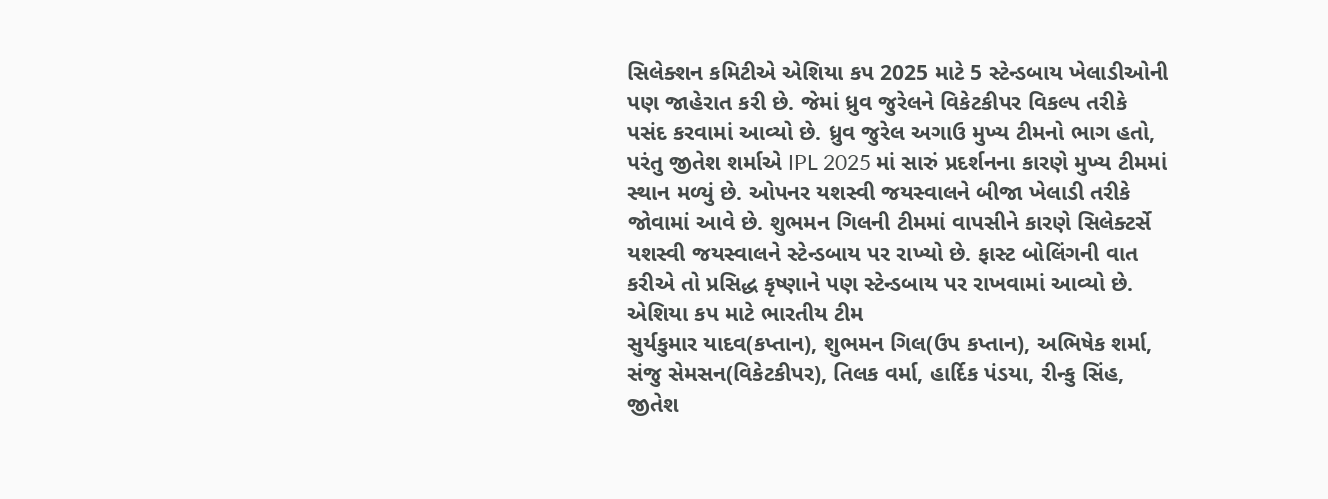સિલેક્શન કમિટીએ એશિયા કપ 2025 માટે 5 સ્ટેન્ડબાય ખેલાડીઓની પણ જાહેરાત કરી છે. જેમાં ધ્રુવ જુરેલને વિકેટકીપર વિકલ્પ તરીકે પસંદ કરવામાં આવ્યો છે. ધ્રુવ જુરેલ અગાઉ મુખ્ય ટીમનો ભાગ હતો, પરંતુ જીતેશ શર્માએ IPL 2025 માં સારું પ્રદર્શનના કારણે મુખ્ય ટીમમાં સ્થાન મળ્યું છે. ઓપનર યશસ્વી જયસ્વાલને બીજા ખેલાડી તરીકે જોવામાં આવે છે. શુભમન ગિલની ટીમમાં વાપસીને કારણે સિલેક્ટર્સે યશસ્વી જયસ્વાલને સ્ટેન્ડબાય પર રાખ્યો છે. ફાસ્ટ બોલિંગની વાત કરીએ તો પ્રસિદ્ધ કૃષ્ણાને પણ સ્ટેન્ડબાય પર રાખવામાં આવ્યો છે.
એશિયા કપ માટે ભારતીય ટીમ
સુર્યકુમાર યાદવ(કપ્તાન), શુભમન ગિલ(ઉપ કપ્તાન), અભિષેક શર્મા, સંજુ સેમસન(વિકેટકીપર), તિલક વર્મા, હાર્દિક પંડયા, રીન્કુ સિંહ, જીતેશ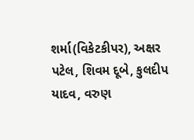શર્મા(વિકેટકીપર), અક્ષર પટેલ, શિવમ દૂબે, કુલદીપ યાદવ, વરુણ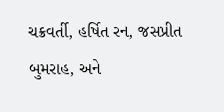ચક્રવર્તી, હર્ષિત રન, જસપ્રીત બુમરાહ, અને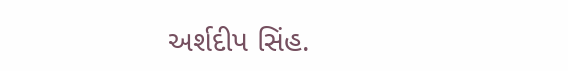અર્શદીપ સિંહ.